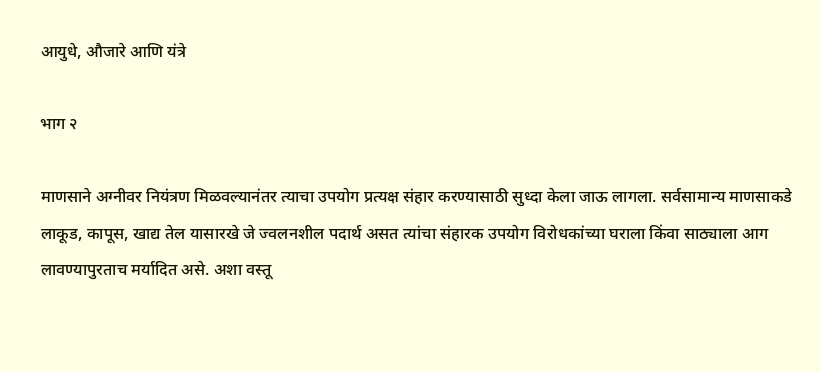आयुधे, औजारे आणि यंत्रे

भाग २

माणसाने अग्नीवर नियंत्रण मिळवल्यानंतर त्याचा उपयोग प्रत्यक्ष संहार करण्यासाठी सुध्दा केला जाऊ लागला. सर्वसामान्य माणसाकडे लाकूड, कापूस, खाद्य तेल यासारखे जे ज्वलनशील पदार्थ असत त्यांचा संहारक उपयोग विरोधकांच्या घराला किंवा साठ्याला आग लावण्यापुरताच मर्यादित असे. अशा वस्तू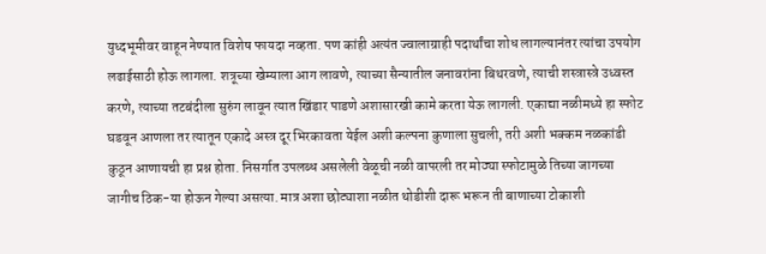युध्दभूमीवर वाहून नेण्यात विशेष फायदा नव्हता. पण कांही अत्यंत ज्वालाग्राही पदार्थांचा शोध लागल्यानंतर त्यांचा उपयोग लढाईसाठी होऊ लागला. शत्रूच्या खेम्याला आग लावणे, त्याच्या सैन्यातील जनावरांना बिथरवणे, त्याची शस्त्रास्त्रे उध्वस्त करणे, त्याच्या तटबंदीला सुरुंग लावून त्यात खिंडार पाडणे अशासारखी कामे करता येऊ लागली. एकाद्या नळीमध्ये हा स्फोट घडवून आणला तर त्यातून एकादे अस्त्र दूर भिरकावता येईल अशी कल्पना कुणाला सुचली, तरी अशी भक्कम नळकांडी कुठून आणायची हा प्रश्न होता. निसर्गात उपलब्ध असलेली वेळूची नळी वापरली तर मोठ्या स्फोटामुळे तिच्या जागच्या जागीच ठिक-या होऊन गेल्या असत्या. मात्र अशा छोट्याशा नळीत थोडीशी दारू भरून ती बाणाच्या टोकाशी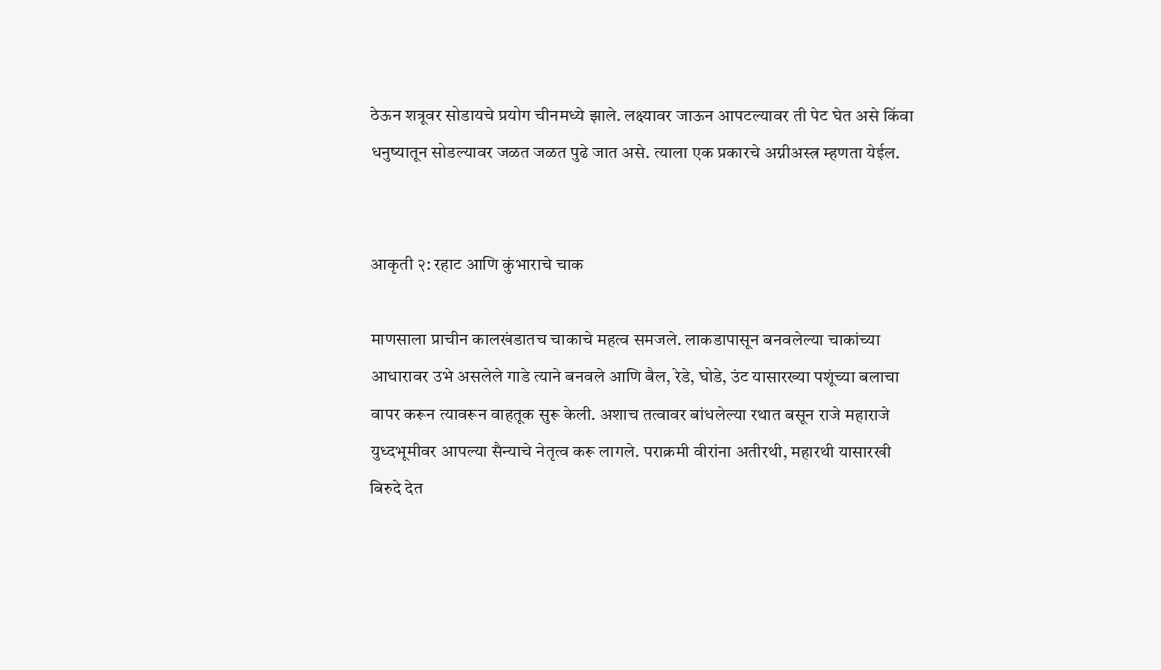ठेऊन शत्रूवर सोडायचे प्रयोग चीनमध्ये झाले. लक्ष्यावर जाऊन आपटल्यावर ती पेट घेत असे किंवा धनुष्यातून सोडल्यावर जळत जळत पुढे जात असे. त्याला एक प्रकारचे अग्नीअस्त्र म्हणता येईल.


आकृती २: रहाट आणि कुंभाराचे चाक

माणसाला प्राचीन कालखंडातच चाकाचे महत्व समजले. लाकडापासून बनवलेल्या चाकांच्या आधारावर उभे असलेले गाडे त्याने बनवले आणि बैल, रेडे, घोडे, उंट यासारख्या पशूंच्या बलाचा वापर करून त्यावरून वाहतूक सुरू केली. अशाच तत्वावर बांधलेल्या रथात बसून राजे महाराजे युध्दभूमीवर आपल्या सैन्याचे नेतृत्व करू लागले. पराक्रमी वीरांना अतीरथी, महारथी यासारखी बिरुदे देत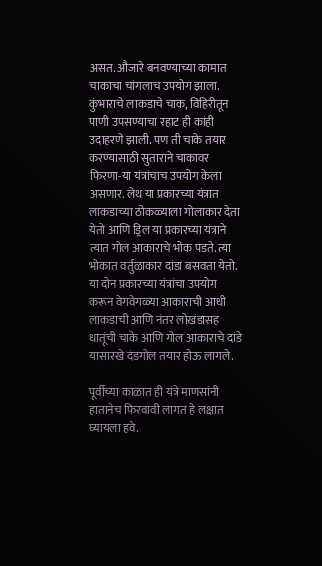असत. औजारे बनवण्याच्या कामात चाकाचा चांगलाच उपयोग झाला. कुंभाराचे लाकडाचे चाक, विहिरीतून पाणी उपसण्याचा रहाट ही कांही उदाहरणे झाली. पण ती चाके तयार करण्यासाठी सुताराने चाकावर फिरणा-या यंत्रांचाच उपयोग केला असणार. लेथ या प्रकारच्या यंत्रात लाकडाच्या ठोकळ्याला गोलाकार देता येतो आणि ड्रिल या प्रकारच्या यंत्राने त्यात गोल आकाराचे भोक पडते. त्या भोकात वर्तुळाकार दांडा बसवता येतो. या दोन प्रकारच्या यंत्रांचा उपयोग करून वेगवेगळ्या आकाराची आधी लाकडाची आणि नंतर लोखंडासह धातूंची चाके आणि गोल आकाराचे दांडे यासारखे दंडगोल तयार होऊ लागले.

पूर्वीच्या काळात ही यंत्रे माणसांनी हातानेच फिरवावी लागत हे लक्षात घ्यायला हवे.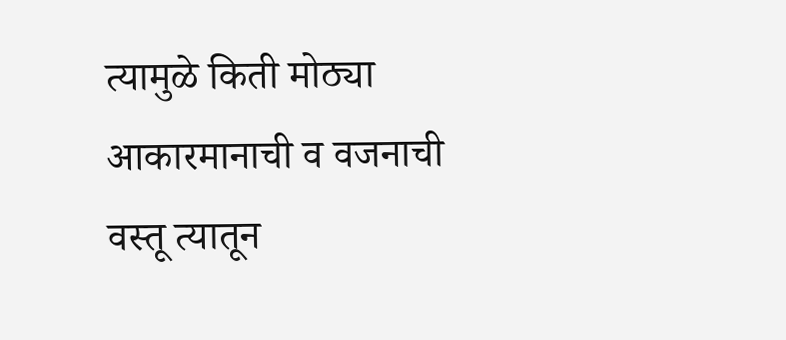त्यामुळे किती मोठ्या आकारमानाची व वजनाची वस्तू त्यातून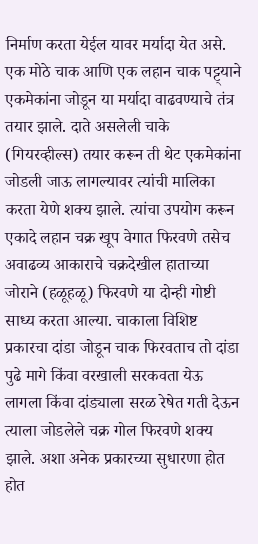निर्माण करता येईल यावर मर्यादा येत असे. एक मोठे चाक आणि एक लहान चाक पट्ट्याने एकमेकांना जोडून या मर्यादा वाढवण्याचे तंत्र तयार झाले. दाते असलेली चाके (गियरव्हील्स) तयार करून ती थेट एकमेकांना जोडली जाऊ लागल्यावर त्यांची मालिका करता येणे शक्य झाले. त्यांचा उपयोग करून एकादे लहान चक्र खूप वेगात फिरवणे तसेच अवाढव्य आकाराचे चक्रदेखील हाताच्या जोराने (हळूहळू) फिरवणे या दोन्ही गोष्टी साध्य करता आल्या. चाकाला विशिष्ट प्रकारचा दांडा जोडून चाक फिरवताच तो दांडा पुढे मागे किंवा वरखाली सरकवता येऊ लागला किंवा दांड्याला सरळ रेषेत गती देऊन त्याला जोडलेले चक्र गोल फिरवणे शक्य झाले. अशा अनेक प्रकारच्या सुधारणा होत होत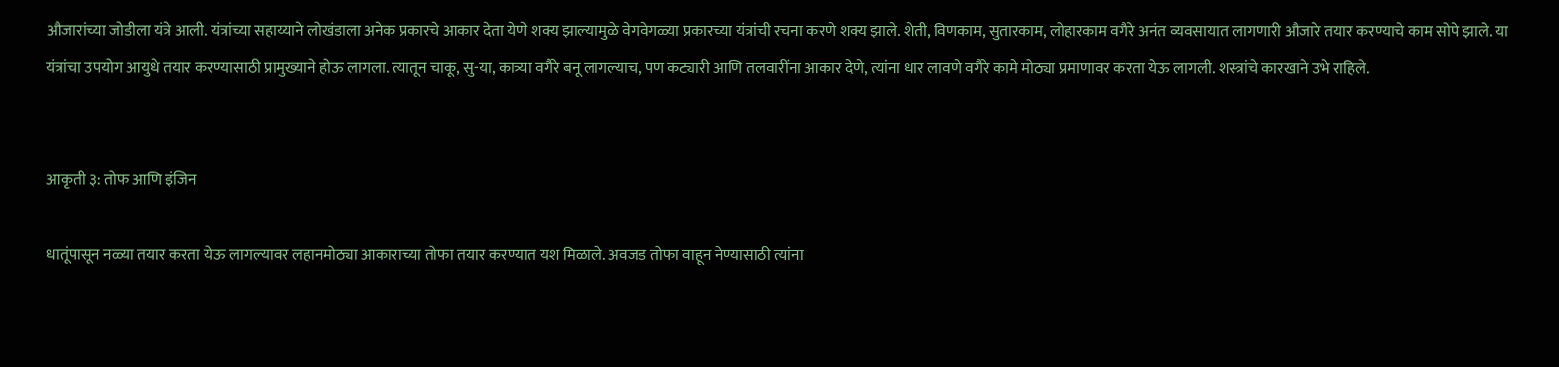औजारांच्या जोडीला यंत्रे आली. यंत्रांच्या सहाय्याने लोखंडाला अनेक प्रकारचे आकार देता येणे शक्य झाल्यामुळे वेगवेगळ्या प्रकारच्या यंत्रांची रचना करणे शक्य झाले. शेती, विणकाम, सुतारकाम, लोहारकाम वगैरे अनंत व्यवसायात लागणारी औजारे तयार करण्याचे काम सोपे झाले. या यंत्रांचा उपयोग आयुधे तयार करण्यासाठी प्रामुख्याने होऊ लागला. त्यातून चाकू, सु-या, कात्र्या वगैरे बनू लागल्याच, पण कट्यारी आणि तलवारींना आकार देणे, त्यांना धार लावणे वगैरे कामे मोठ्या प्रमाणावर करता येऊ लागली. शस्त्रांचे कारखाने उभे राहिले.


आकृती ३: तोफ आणि इंजिन

धातूंपासून नळ्या तयार करता येऊ लागल्यावर लहानमोठ्या आकाराच्या तोफा तयार करण्यात यश मिळाले. अवजड तोफा वाहून नेण्यासाठी त्यांना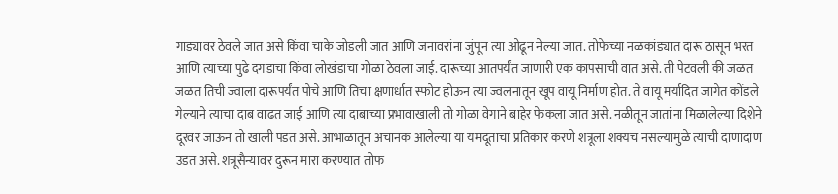गाड्यावर ठेवले जात असे किंवा चाके जोडली जात आणि जनावरांना जुंपून त्या ओढून नेल्या जात. तोफेच्या नळकांड्यात दारू ठासून भरत आणि त्याच्या पुढे दगडाचा किंवा लोखंडाचा गोळा ठेवला जाई. दारूच्या आतपर्यंत जाणारी एक कापसाची वात असे. ती पेटवली की जळत जळत तिची ज्वाला दारूपर्यंत पोचे आणि तिचा क्षणार्धात स्फोट होऊन त्या ज्वलनातून खूप वायू निर्माण होत. ते वायू मर्यादित जागेत कोंडले गेल्याने त्याचा दाब वाढत जाई आणि त्या दाबाच्या प्रभावाखाली तो गोळा वेगाने बाहेर फेकला जात असे. नळीतून जातांना मिळालेल्या दिशेने दूरवर जाऊन तो खाली पडत असे. आभाळातून अचानक आलेल्या या यमदूताचा प्रतिकार करणे शत्रूला शक्यच नसल्यामुळे त्याची दाणादाण उडत असे. शत्रूसैन्यावर दुरून मारा करण्यात तोफ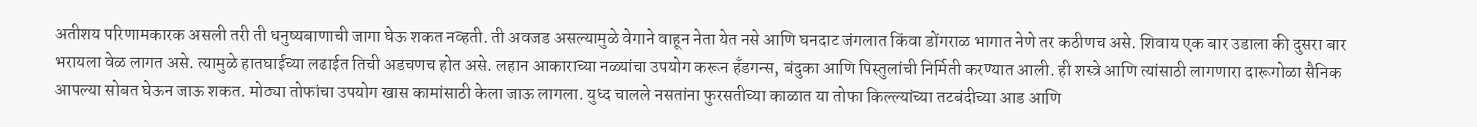अतीशय परिणामकारक असली तरी ती धनुष्यबाणाची जागा घेऊ शकत नव्हती. ती अवजड असल्यामुळे वेगाने वाहून नेता येत नसे आणि घनदाट जंगलात किंवा डोंगराळ भागात नेणे तर कठीणच असे. शिवाय एक बार उडाला की दुसरा बार भरायला वेळ लागत असे. त्यामुळे हातघाईच्या लढाईत तिची अडचणच होत असे. लहान आकाराच्या नळ्यांचा उपयोग करून हँडगन्स, बंदुका आणि पिस्तुलांची निर्मिती करण्यात आली. ही शस्त्रे आणि त्यांसाठी लागणारा दारूगोळा सैनिक आपल्या सोबत घेऊन जाऊ शकत. मोठ्या तोफांचा उपयोग खास कामांसाठी केला जाऊ लागला. युध्द चालले नसतांना फुरसतीच्या काळात या तोफा किल्ल्यांच्या तटबंदीच्या आड आणि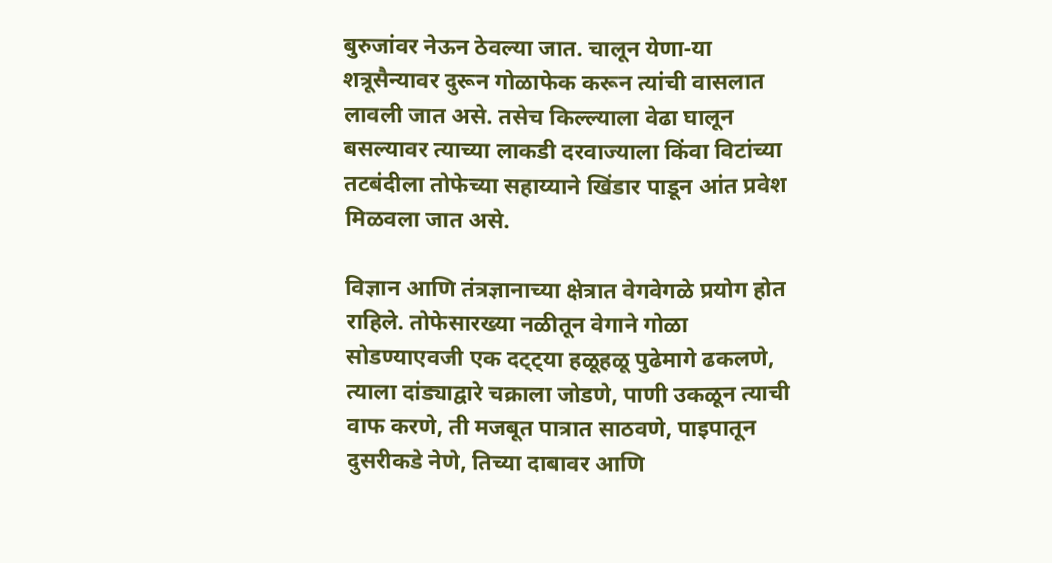बुरुजांवर नेऊन ठेवल्या जात. चालून येणा-या शत्रूसैन्यावर दुरून गोळाफेक करून त्यांची वासलात लावली जात असे. तसेच किल्ल्याला वेढा घालून बसल्यावर त्याच्या लाकडी दरवाज्याला किंवा विटांच्या तटबंदीला तोफेच्या सहाय्याने खिंडार पाडून आंत प्रवेश मिळवला जात असे.

विज्ञान आणि तंत्रज्ञानाच्या क्षेत्रात वेगवेगळे प्रयोग होत राहिले. तोफेसारख्या नळीतून वेगाने गोळा सोडण्याएवजी एक दट्ट्या हळूहळू पुढेमागे ढकलणे, त्याला दांड्याद्वारे चक्राला जोडणे, पाणी उकळून त्याची वाफ करणे, ती मजबूत पात्रात साठवणे, पाइपातून दुसरीकडे नेणे, तिच्या दाबावर आणि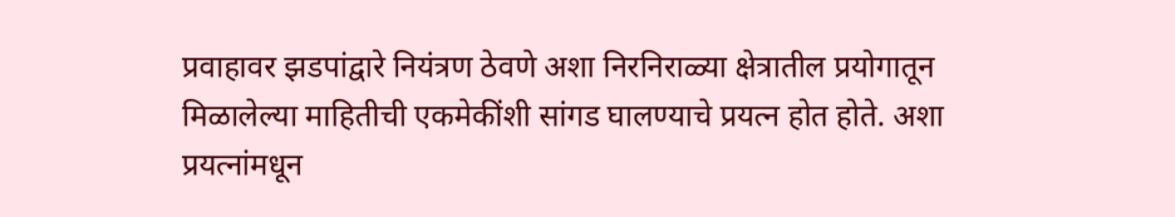प्रवाहावर झडपांद्वारे नियंत्रण ठेवणे अशा निरनिराळ्या क्षेत्रातील प्रयोगातून मिळालेल्या माहितीची एकमेकींशी सांगड घालण्याचे प्रयत्न होत होते. अशा प्रयत्नांमधून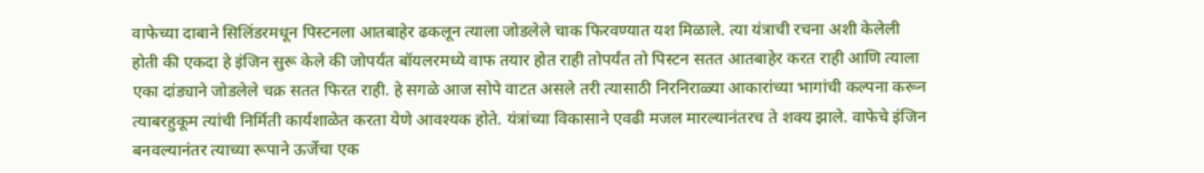वाफेच्या दाबाने सिलिंडरमधून पिस्टनला आतबाहेर ढकलून त्याला जोडलेले चाक फिरवण्यात यश मिळाले. त्या यंत्राची रचना अशी केलेली होती की एकदा हे इंजिन सुरू केले की जोपर्यंत बॉयलरमध्ये वाफ तयार होत राही तोपर्यंत तो पिस्टन सतत आतबाहेर करत राही आणि त्याला एका दांड्याने जोडलेले चक्र सतत फिरत राही. हे सगळे आज सोपे वाटत असले तरी त्यासाठी निरनिराळ्या आकारांच्या भागांची कल्पना करून त्याबरहुकूम त्यांची निर्मिती कार्यशाळेत करता येणे आवश्यक होते. यंत्रांच्या विकासाने एवढी मजल मारल्यानंतरच ते शक्य झाले. वाफेचे इंजिन बनवल्यानंतर त्याच्या रूपाने ऊर्जेचा एक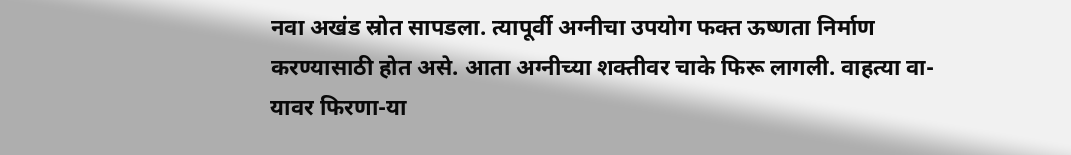नवा अखंड स्रोत सापडला. त्यापूर्वी अग्नीचा उपयोग फक्त ऊष्णता निर्माण करण्यासाठी होत असे. आता अग्नीच्या शक्तीवर चाके फिरू लागली. वाहत्या वा-यावर फिरणा-या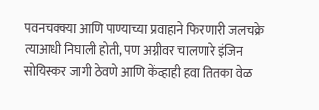पवनचक्क्या आणि पाण्याच्या प्रवाहाने फिरणारी जलचक्रे त्याआधी निघाली होती, पण अग्नीवर चालणारे इंजिन सोयिस्कर जागी ठेवणे आणि केंव्हाही हवा तितका वेळ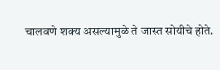चालवणे शक्य असल्यामुळे ते जास्त सोयीचे होते.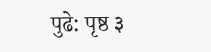पुढे: पृष्ठ ३